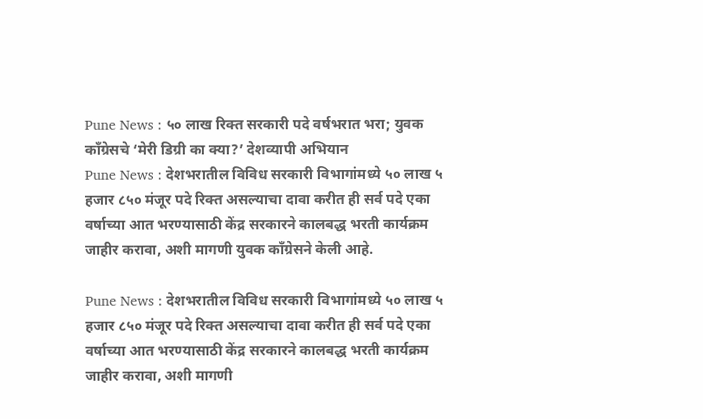Pune News : ५० लाख रिक्त सरकारी पदे वर्षभरात भरा; युवक काँग्रेसचे ‘मेरी डिग्री का क्या?’ देशव्यापी अभियान
Pune News : देशभरातील विविध सरकारी विभागांमध्ये ५० लाख ५ हजार ८५० मंजूर पदे रिक्त असल्याचा दावा करीत ही सर्व पदे एका वर्षाच्या आत भरण्यासाठी केंद्र सरकारने कालबद्ध भरती कार्यक्रम जाहीर करावा, अशी मागणी युवक काँग्रेसने केली आहे.

Pune News : देशभरातील विविध सरकारी विभागांमध्ये ५० लाख ५ हजार ८५० मंजूर पदे रिक्त असल्याचा दावा करीत ही सर्व पदे एका वर्षाच्या आत भरण्यासाठी केंद्र सरकारने कालबद्ध भरती कार्यक्रम जाहीर करावा, अशी मागणी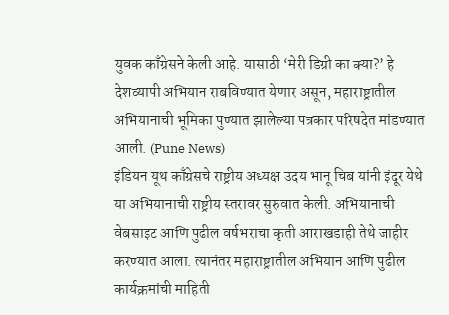युवक काँग्रेसने केली आहे. यासाठी ‘मेरी डिग्री का क्या?’ हे देशव्यापी अभियान राबविण्यात येणार असून, महाराष्ट्रातील अभियानाची भूमिका पुण्यात झालेल्या पत्रकार परिषदेत मांडण्यात आली. (Pune News)
इंडियन यूथ काँग्रेसचे राष्ट्रीय अध्यक्ष उदय भानू चिब यांनी इंदूर येथे या अभियानाची राष्ट्रीय स्तरावर सुरुवात केली. अभियानाची वेबसाइट आणि पुढील वर्षभराचा कृती आराखडाही तेथे जाहीर करण्यात आला. त्यानंतर महाराष्ट्रातील अभियान आणि पुढील कार्यक्रमांची माहिती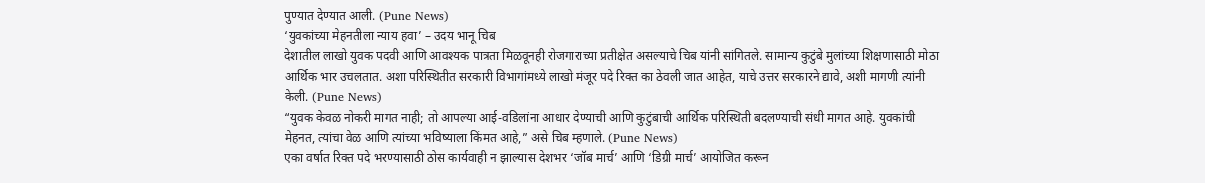पुण्यात देण्यात आली. (Pune News)
‘युवकांच्या मेहनतीला न्याय हवा’ – उदय भानू चिब
देशातील लाखो युवक पदवी आणि आवश्यक पात्रता मिळवूनही रोजगाराच्या प्रतीक्षेत असल्याचे चिब यांनी सांगितले. सामान्य कुटुंबे मुलांच्या शिक्षणासाठी मोठा आर्थिक भार उचलतात. अशा परिस्थितीत सरकारी विभागांमध्ये लाखो मंजूर पदे रिक्त का ठेवली जात आहेत, याचे उत्तर सरकारने द्यावे, अशी मागणी त्यांनी केली. (Pune News)
“युवक केवळ नोकरी मागत नाही; तो आपल्या आई-वडिलांना आधार देण्याची आणि कुटुंबाची आर्थिक परिस्थिती बदलण्याची संधी मागत आहे. युवकांची मेहनत, त्यांचा वेळ आणि त्यांच्या भविष्याला किंमत आहे,” असे चिब म्हणाले. (Pune News)
एका वर्षात रिक्त पदे भरण्यासाठी ठोस कार्यवाही न झाल्यास देशभर ‘जॉब मार्च’ आणि ‘डिग्री मार्च’ आयोजित करून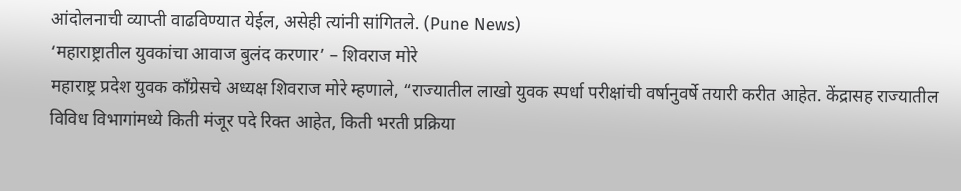आंदोलनाची व्याप्ती वाढविण्यात येईल, असेही त्यांनी सांगितले. (Pune News)
‘महाराष्ट्रातील युवकांचा आवाज बुलंद करणार’ – शिवराज मोरे
महाराष्ट्र प्रदेश युवक काँग्रेसचे अध्यक्ष शिवराज मोरे म्हणाले, “राज्यातील लाखो युवक स्पर्धा परीक्षांची वर्षानुवर्षे तयारी करीत आहेत. केंद्रासह राज्यातील विविध विभागांमध्ये किती मंजूर पदे रिक्त आहेत, किती भरती प्रक्रिया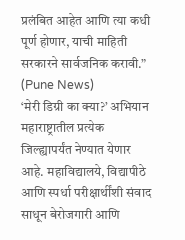प्रलंबित आहेत आणि त्या कधी पूर्ण होणार, याची माहिती सरकारने सार्वजनिक करावी.” (Pune News)
‘मेरी डिग्री का क्या?’ अभियान महाराष्ट्रातील प्रत्येक जिल्ह्यापर्यंत नेण्यात येणार आहे. महाविद्यालये, विद्यापीठे आणि स्पर्धा परीक्षार्थींशी संवाद साधून बेरोजगारी आणि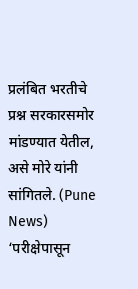प्रलंबित भरतीचे प्रश्न सरकारसमोर मांडण्यात येतील, असे मोरे यांनी सांगितले. (Pune News)
‘परीक्षेपासून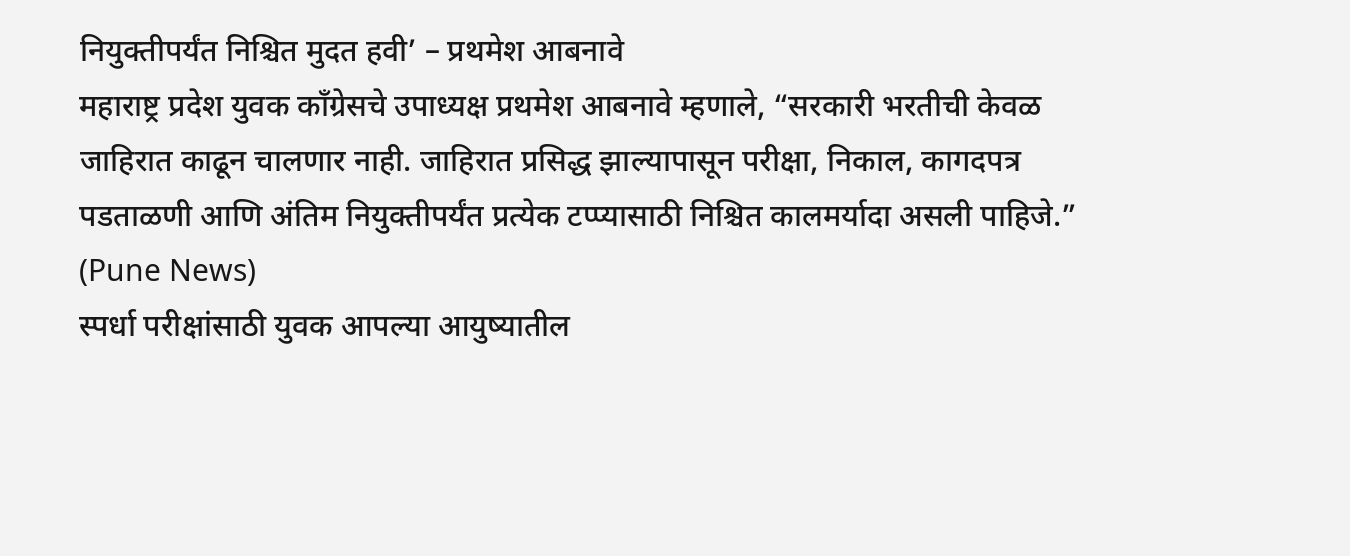नियुक्तीपर्यंत निश्चित मुदत हवी’ – प्रथमेश आबनावे
महाराष्ट्र प्रदेश युवक काँग्रेसचे उपाध्यक्ष प्रथमेश आबनावे म्हणाले, “सरकारी भरतीची केवळ जाहिरात काढून चालणार नाही. जाहिरात प्रसिद्ध झाल्यापासून परीक्षा, निकाल, कागदपत्र पडताळणी आणि अंतिम नियुक्तीपर्यंत प्रत्येक टप्प्यासाठी निश्चित कालमर्यादा असली पाहिजे.” (Pune News)
स्पर्धा परीक्षांसाठी युवक आपल्या आयुष्यातील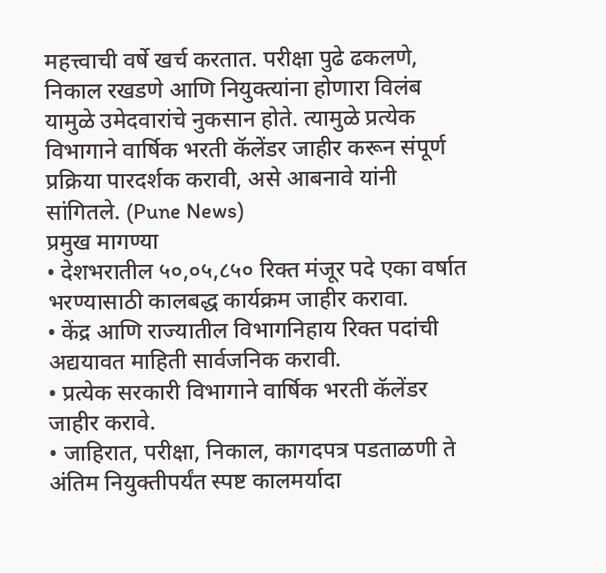महत्त्वाची वर्षे खर्च करतात. परीक्षा पुढे ढकलणे, निकाल रखडणे आणि नियुक्त्यांना होणारा विलंब यामुळे उमेदवारांचे नुकसान होते. त्यामुळे प्रत्येक विभागाने वार्षिक भरती कॅलेंडर जाहीर करून संपूर्ण प्रक्रिया पारदर्शक करावी, असे आबनावे यांनी सांगितले. (Pune News)
प्रमुख मागण्या
• देशभरातील ५०,०५,८५० रिक्त मंजूर पदे एका वर्षात भरण्यासाठी कालबद्ध कार्यक्रम जाहीर करावा.
• केंद्र आणि राज्यातील विभागनिहाय रिक्त पदांची अद्ययावत माहिती सार्वजनिक करावी.
• प्रत्येक सरकारी विभागाने वार्षिक भरती कॅलेंडर जाहीर करावे.
• जाहिरात, परीक्षा, निकाल, कागदपत्र पडताळणी ते अंतिम नियुक्तीपर्यंत स्पष्ट कालमर्यादा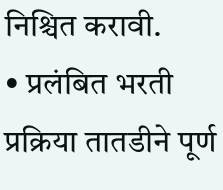निश्चित करावी.
• प्रलंबित भरती प्रक्रिया तातडीने पूर्ण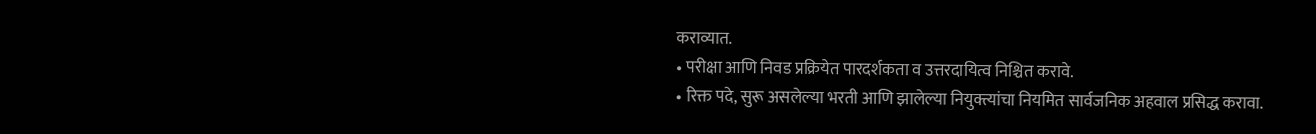कराव्यात.
• परीक्षा आणि निवड प्रक्रियेत पारदर्शकता व उत्तरदायित्व निश्चित करावे.
• रिक्त पदे, सुरू असलेल्या भरती आणि झालेल्या नियुक्त्यांचा नियमित सार्वजनिक अहवाल प्रसिद्ध करावा.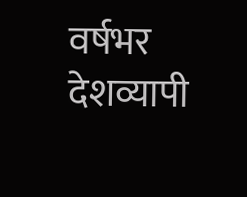वर्षभर देशव्यापी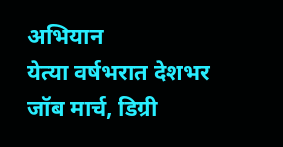अभियान
येत्या वर्षभरात देशभर जॉब मार्च, डिग्री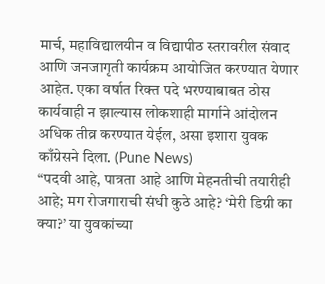मार्च, महाविद्यालयीन व विद्यापीठ स्तरावरील संवाद आणि जनजागृती कार्यक्रम आयोजित करण्यात येणार आहेत. एका वर्षात रिक्त पदे भरण्याबाबत ठोस कार्यवाही न झाल्यास लोकशाही मार्गाने आंदोलन अधिक तीव्र करण्यात येईल, असा इशारा युवक काँग्रेसने दिला. (Pune News)
“पदवी आहे, पात्रता आहे आणि मेहनतीची तयारीही आहे; मग रोजगाराची संधी कुठे आहे? ‘मेरी डिग्री का क्या?’ या युवकांच्या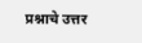प्रश्नाचे उत्तर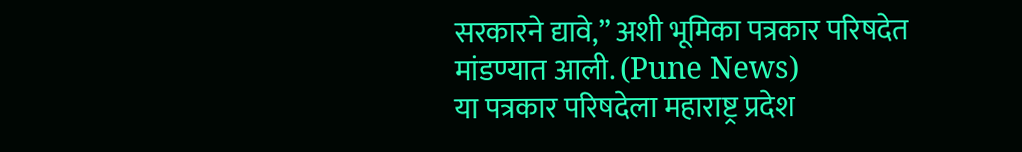सरकारने द्यावे,” अशी भूमिका पत्रकार परिषदेत मांडण्यात आली. (Pune News)
या पत्रकार परिषदेला महाराष्ट्र प्रदेश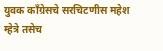युवक काँग्रेसचे सरचिटणीस महेश म्हेत्रे तसेच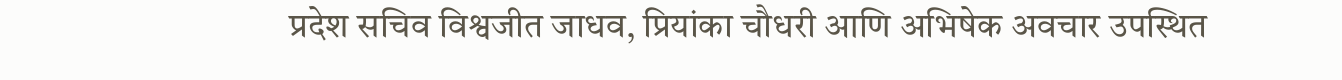प्रदेश सचिव विश्वजीत जाधव, प्रियांका चौधरी आणि अभिषेक अवचार उपस्थित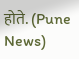होते. (Pune News)